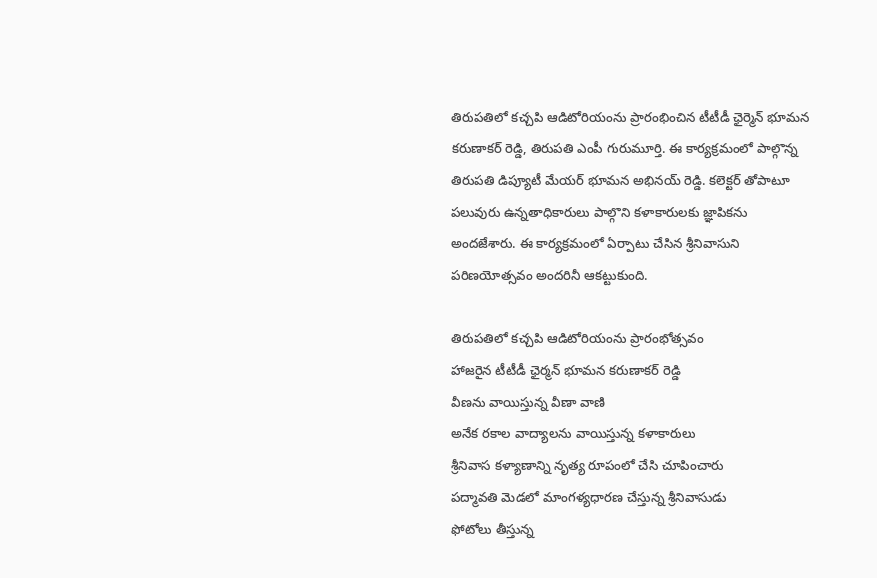తిరుపతిలో కచ్చపి ఆడిటోరియంను ప్రారంభించిన టీటీడీ ఛైర్మెన్ భూమన కరుణాకర్ రెడ్డి, తిరుపతి ఎంపీ గురుమూర్తి. ఈ కార్యక్రమంలో పాల్గొన్న తిరుపతి డిప్యూటీ మేయర్ భూమన అభినయ్ రెడ్డి. కలెక్టర్ తోపాటూ పలువురు ఉన్నతాధికారులు పాల్గొని కళాకారులకు జ్ఞాపికను అందజేశారు. ఈ కార్యక్రమంలో ఏర్పాటు చేసిన శ్రీనివాసుని పరిణయోత్సవం అందరినీ ఆకట్టుకుంది.

తిరుపతిలో కచ్చపి ఆడిటోరియంను ప్రారంభోత్సవం
హాజరైన టీటీడీ ఛైర్మన్ భూమన కరుణాకర్ రెడ్డి
వీణను వాయిస్తున్న వీణా వాణి
అనేక రకాల వాద్యాలను వాయిస్తున్న కళాకారులు
శ్రీనివాస కళ్యాణాన్ని నృత్య రూపంలో చేసి చూపించారు
పద్మావతి మెడలో మాంగళ్యధారణ చేస్తున్న శ్రీనివాసుడు
ఫోటోలు తీస్తున్న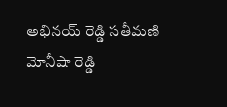అభినయ్ రెడ్డి సతీమణి మోనీషా రెడ్డి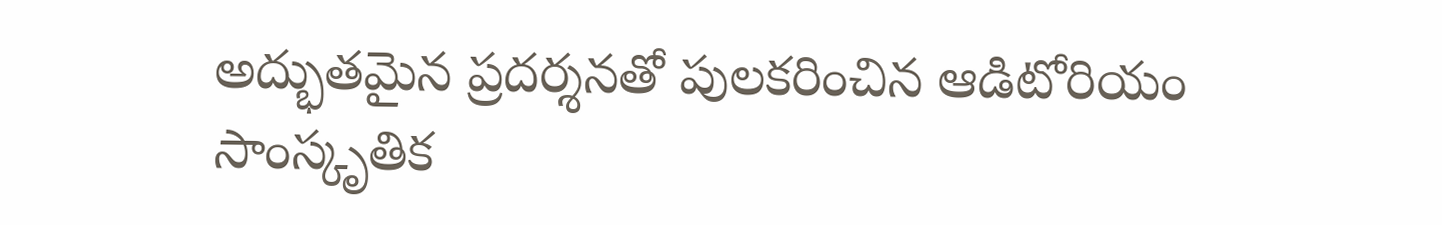అద్భుతమైన ప్రదర్శనతో పులకరించిన ఆడిటోరియం
సాంస్కృతిక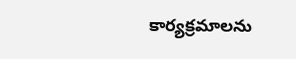కార్యక్రమాలను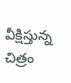వీక్షిస్తున్న చిత్రం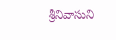శ్రీనివాసుని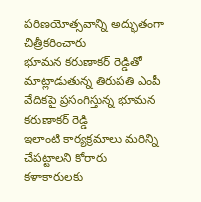పరిణయోత్సవాన్ని అద్భుతంగా చిత్రీకరించారు
భూమన కరుణాకర్ రెడ్డితో మాట్లాడుతున్న తిరుపతి ఎంపీ
వేదికపై ప్రసంగిస్తున్న భూమన కరుణాకర్ రెడ్డి
ఇలాంటి కార్యక్రమాలు మరిన్ని చేపట్టాలని కోరారు
కళాకారులకు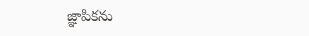జ్ఞాపికను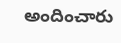అందించారు